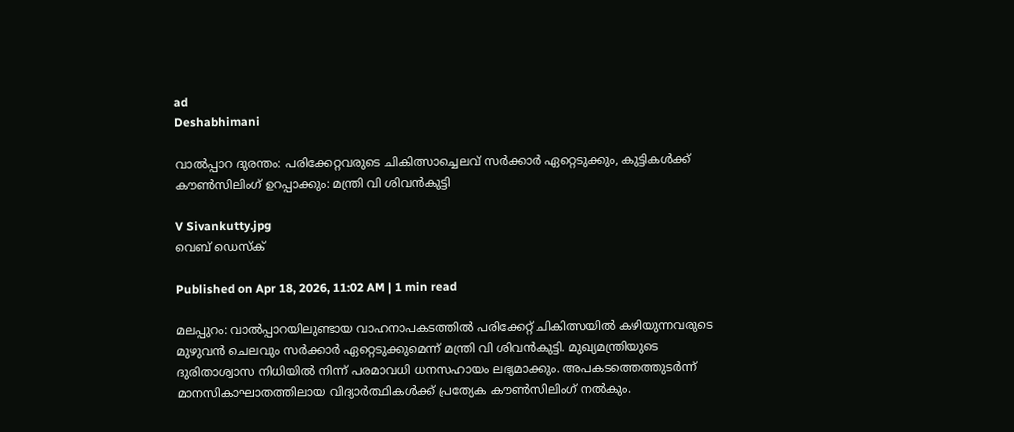ad
Deshabhimani

വാൽപ്പാറ ദുരന്തം: പരിക്കേറ്റവരുടെ ചികിത്സാച്ചെലവ് സർക്കാർ ഏറ്റെടുക്കും, കുട്ടികൾക്ക് കൗൺസിലിംഗ് ഉറപ്പാക്കും: മന്ത്രി വി ശിവൻകുട്ടി

V Sivankutty.jpg
വെബ് ഡെസ്ക്

Published on Apr 18, 2026, 11:02 AM | 1 min read

മലപ്പുറം: വാൽപ്പാറയിലുണ്ടായ വാഹനാപകടത്തിൽ പരിക്കേറ്റ് ചികിത്സയിൽ കഴിയുന്നവരുടെ മുഴുവൻ ചെലവും സർക്കാർ ഏറ്റെടുക്കുമെന്ന് മന്ത്രി വി ശിവൻകുട്ടി. മുഖ്യമന്ത്രിയുടെ ദുരിതാശ്വാസ നിധിയിൽ നിന്ന് പരമാവധി ധനസഹായം ലഭ്യമാക്കും. അപകടത്തെത്തുടർന്ന് മാനസികാഘാതത്തിലായ വിദ്യാർത്ഥികൾക്ക് പ്രത്യേക കൗൺസിലിംഗ് നൽകും.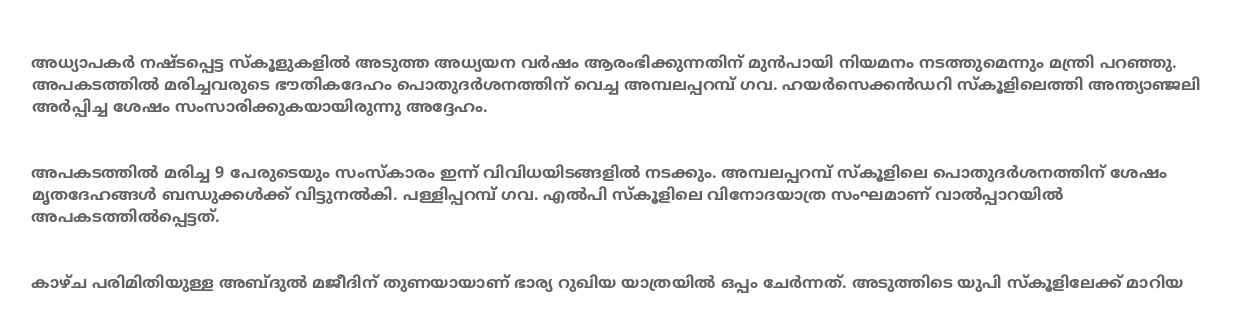അധ്യാപകർ നഷ്ടപ്പെട്ട സ്കൂളുകളിൽ അടുത്ത അധ്യയന വർഷം ആരംഭിക്കുന്നതിന് മുൻപായി നിയമനം നടത്തുമെന്നും മന്ത്രി പറഞ്ഞു. അപകടത്തിൽ മരിച്ചവരുടെ ഭൗതികദേഹം പൊതുദർശനത്തിന് വെച്ച അമ്പലപ്പറമ്പ് ഗവ. ഹയർസെക്കൻഡറി സ്കൂളിലെത്തി അന്ത്യാഞ്ജലി അർപ്പിച്ച ശേഷം സംസാരിക്കുകയായിരുന്നു അദ്ദേഹം.


അപകടത്തിൽ മരിച്ച 9 പേരുടെയും സംസ്കാരം ഇന്ന് വിവിധയിടങ്ങളിൽ നടക്കും. അമ്പലപ്പറമ്പ് സ്കൂളിലെ പൊതുദർശനത്തിന് ശേഷം മൃതദേഹങ്ങൾ ബന്ധുക്കൾക്ക് വിട്ടുനൽകി. പള്ളിപ്പറമ്പ് ഗവ. എൽപി സ്‌കൂളിലെ വിനോദയാത്ര സംഘമാണ് വാൽപ്പാറയിൽ അപകടത്തിൽപ്പെട്ടത്.


കാഴ്ച പരിമിതിയുള്ള അബ്ദുൽ മജീദിന് തുണയായാണ് ഭാര്യ റുഖിയ യാത്രയിൽ ഒപ്പം ചേർന്നത്. അടുത്തിടെ യുപി സ്കൂളിലേക്ക് മാറിയ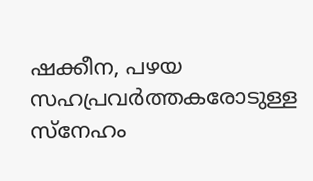ഷക്കീന, പഴയ സഹപ്രവർത്തകരോടുള്ള സ്നേഹം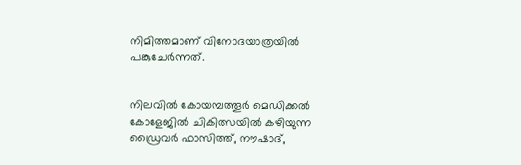നിമിത്തമാണ് വിനോദയാത്രയിൽ പങ്കുചേർന്നത്.


നിലവിൽ കോയമ്പത്തൂർ മെഡിക്കൽ കോളേജിൽ ചികിത്സയിൽ കഴിയുന്ന ഡ്രൈവർ ഫാസിത്ത്, നൗഷാദ്,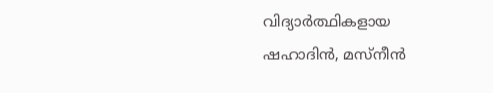വിദ്യാർത്ഥികളായ ഷഹാദിൻ, മസ്നീൻ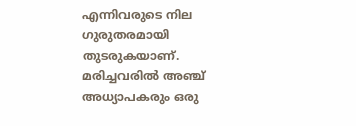എന്നിവരുടെ നില ഗുരുതരമായി തുടരുകയാണ്. മരിച്ചവരിൽ അഞ്ച് അധ്യാപകരും ഒരു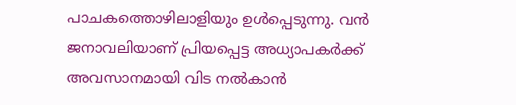പാചകത്തൊഴിലാളിയും ഉൾപ്പെടുന്നു. വൻ ജനാവലിയാണ് പ്രിയപ്പെട്ട അധ്യാപകർക്ക് അവസാനമായി വിട നൽകാൻ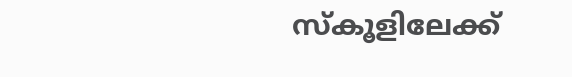സ്കൂളിലേക്ക്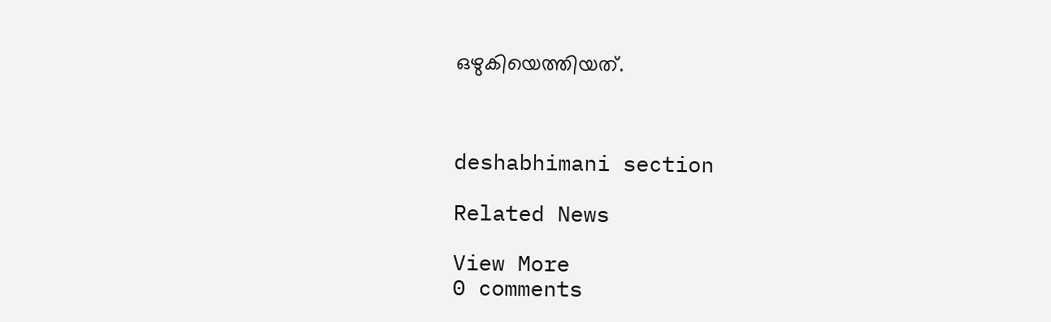ഒഴുകിയെത്തിയത്.



deshabhimani section

Related News

View More
0 comments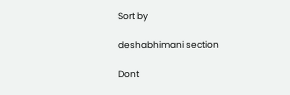Sort by

deshabhimani section

Dont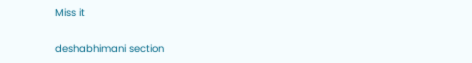Miss it

deshabhimani section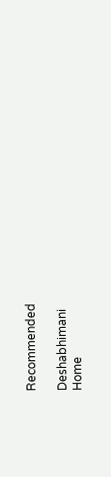Recommended

Deshabhimani
Home